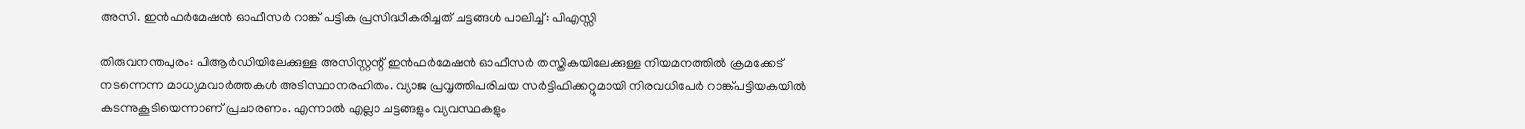അസി. ഇൻഫർമേഷൻ ഓഫീസർ റാങ്ക് പട്ടിക പ്രസിദ്ധീകരിച്ചത് ചട്ടങ്ങൾ പാലിച്ച്: പിഎസ്സി

തിരുവനന്തപുരം: പിആർഡിയിലേക്കുള്ള അസിസ്റ്റന്റ് ഇൻഫർമേഷൻ ഓഫീസർ തസ്തികയിലേക്കുള്ള നിയമനത്തിൽ ക്രമക്കേട് നടന്നെന്ന മാധ്യമവാർത്തകൾ അടിസ്ഥാനരഹിതം. വ്യാജ പ്രവൃത്തിപരിചയ സർട്ടിഫിക്കറ്റുമായി നിരവധിപേർ റാങ്ക്പട്ടിയകയിൽ കടന്നുകൂടിയെന്നാണ് പ്രചാരണം. എന്നാൽ എല്ലാ ചട്ടങ്ങളും വ്യവസ്ഥകളും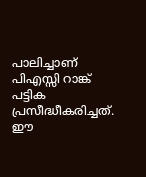പാലിച്ചാണ് പിഎസ്സി റാങ്ക് പട്ടിക പ്രസീദ്ധീകരിച്ചത്. ഈ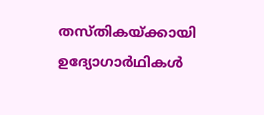തസ്തികയ്ക്കായി ഉദ്യോഗാർഥികൾ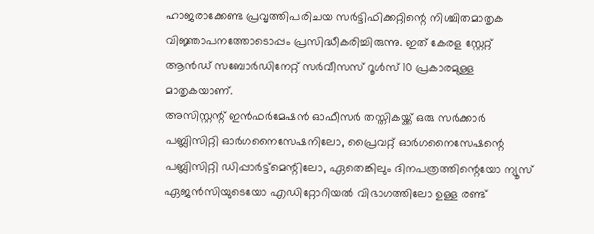ഹാജരാക്കേണ്ട പ്രവൃത്തിപരിചയ സർട്ടിഫിക്കറ്റിന്റെ നിശ്ചിതമാതൃക വിജ്ഞാപനത്തോടൊപ്പം പ്രസിദ്ധീകരിച്ചിരുന്നു. ഇത് കേരള സ്റ്റേറ്റ് ആൻഡ് സബോർഡിനേറ്റ് സർവീസസ് റൂൾസ് 10 പ്രകാരമുള്ള മാതൃകയാണ്.
അസിസ്റ്റന്റ് ഇൻഫർമേഷൻ ഓഫീസർ തസ്തികയ്ക്ക് ഒരു സർക്കാർ പബ്ലിസിറ്റി ഓർഗനൈസേഷനിലോ, പ്രൈവറ്റ് ഓർഗനൈസേഷന്റെ പബ്ലിസിറ്റി ഡിപ്പാർട്ട്മെന്റിലോ, ഏതെങ്കിലും ദിനപത്രത്തിന്റെയോ ന്യൂസ് ഏജൻസിയുടെയോ എഡിറ്റോറിയൽ വിഭാഗത്തിലോ ഉള്ള രണ്ട്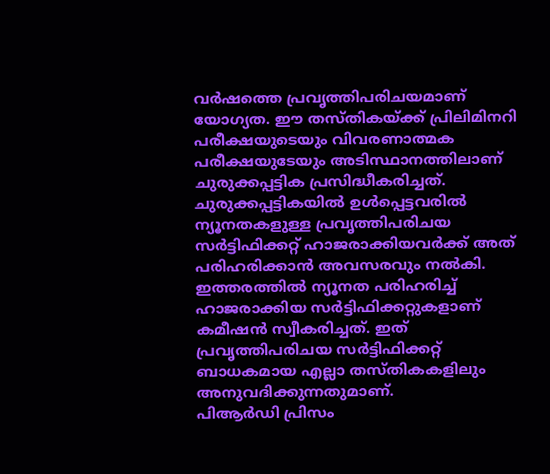വർഷത്തെ പ്രവൃത്തിപരിചയമാണ് യോഗ്യത. ഈ തസ്തികയ്ക്ക് പ്രിലിമിനറി പരീക്ഷയുടെയും വിവരണാത്മക പരീക്ഷയുടേയും അടിസ്ഥാനത്തിലാണ് ചുരുക്കപ്പട്ടിക പ്രസിദ്ധീകരിച്ചത്. ചുരുക്കപ്പട്ടികയിൽ ഉൾപ്പെട്ടവരിൽ ന്യൂനതകളുള്ള പ്രവൃത്തിപരിചയ സർട്ടിഫിക്കറ്റ് ഹാജരാക്കിയവർക്ക് അത് പരിഹരിക്കാൻ അവസരവും നൽകി. ഇത്തരത്തിൽ ന്യൂനത പരിഹരിച്ച് ഹാജരാക്കിയ സർട്ടിഫിക്കറ്റുകളാണ് കമീഷൻ സ്വീകരിച്ചത്. ഇത് പ്രവൃത്തിപരിചയ സർട്ടിഫിക്കറ്റ് ബാധകമായ എല്ലാ തസ്തികകളിലും അനുവദിക്കുന്നതുമാണ്.
പിആർഡി പ്രിസം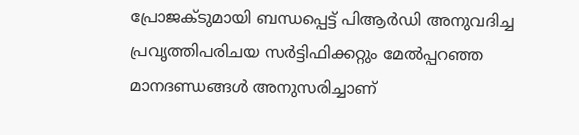പ്രോജക്ടുമായി ബന്ധപ്പെട്ട് പിആർഡി അനുവദിച്ച പ്രവൃത്തിപരിചയ സർട്ടിഫിക്കറ്റും മേൽപ്പറഞ്ഞ മാനദണ്ഡങ്ങൾ അനുസരിച്ചാണ്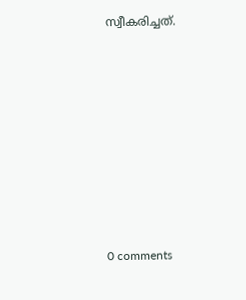സ്വീകരിച്ചത്.









0 comments